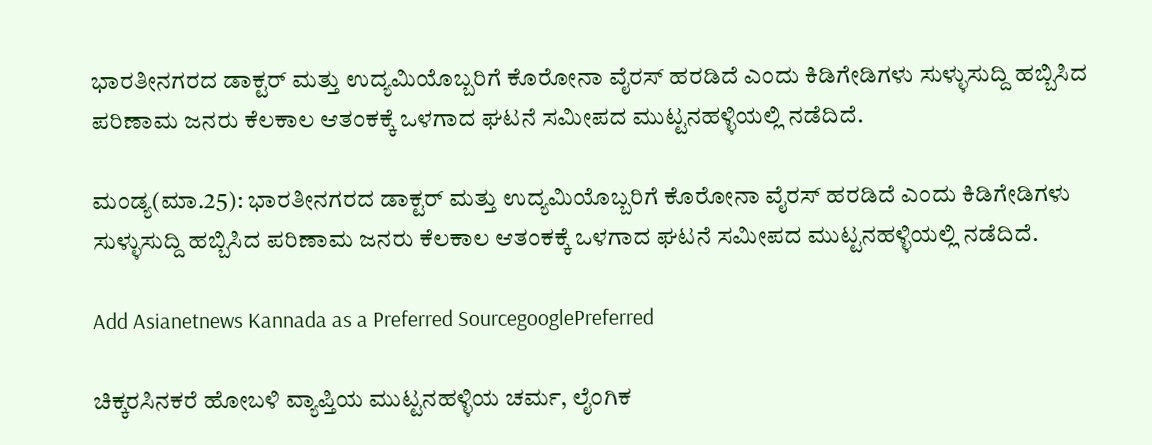ಭಾರತೀನಗರದ ಡಾಕ್ಟರ್‌ ಮತ್ತು ಉದ್ಯಮಿಯೊಬ್ಬರಿಗೆ ಕೊರೋನಾ ವೈರಸ್‌ ಹರಡಿದೆ ಎಂದು ಕಿಡಿಗೇಡಿಗಳು ಸುಳ್ಳುಸುದ್ದಿ ಹಬ್ಬಿಸಿದ ಪರಿಣಾಮ ಜನರು ಕೆಲಕಾಲ ಆತಂಕಕ್ಕೆ ಒಳಗಾದ ಘಟನೆ ಸಮೀಪದ ಮುಟ್ಟನಹಳ್ಳಿಯಲ್ಲಿ ನಡೆದಿದೆ.

ಮಂಡ್ಯ(ಮಾ.25): ಭಾರತೀನಗರದ ಡಾಕ್ಟರ್‌ ಮತ್ತು ಉದ್ಯಮಿಯೊಬ್ಬರಿಗೆ ಕೊರೋನಾ ವೈರಸ್‌ ಹರಡಿದೆ ಎಂದು ಕಿಡಿಗೇಡಿಗಳು ಸುಳ್ಳುಸುದ್ದಿ ಹಬ್ಬಿಸಿದ ಪರಿಣಾಮ ಜನರು ಕೆಲಕಾಲ ಆತಂಕಕ್ಕೆ ಒಳಗಾದ ಘಟನೆ ಸಮೀಪದ ಮುಟ್ಟನಹಳ್ಳಿಯಲ್ಲಿ ನಡೆದಿದೆ.

Add Asianetnews Kannada as a Preferred SourcegooglePreferred

ಚಿಕ್ಕರಸಿನಕರೆ ಹೋಬಳಿ ವ್ಯಾಪ್ತಿಯ ಮುಟ್ಟನಹಳ್ಳಿಯ ಚರ್ಮ, ಲೈಂಗಿಕ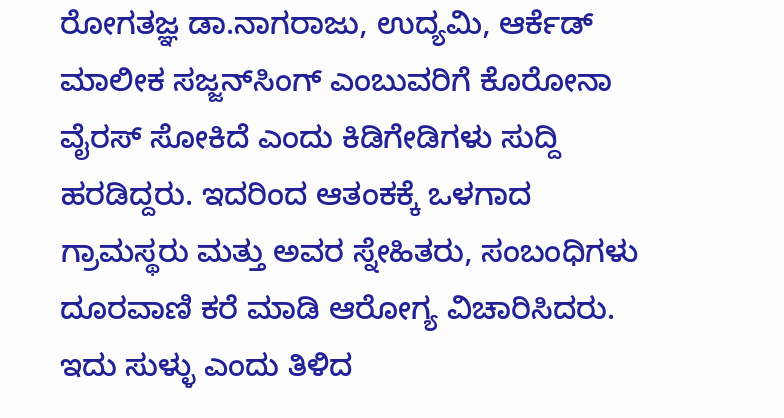ರೋಗತಜ್ಞ ಡಾ.ನಾಗರಾಜು, ಉದ್ಯಮಿ, ಆರ್ಕೆಡ್‌ ಮಾಲೀಕ ಸಜ್ಜನ್‌ಸಿಂಗ್‌ ಎಂಬುವರಿಗೆ ಕೊರೋನಾ ವೈರಸ್‌ ಸೋಕಿದೆ ಎಂದು ಕಿಡಿಗೇಡಿಗಳು ಸುದ್ದಿ ಹರಡಿದ್ದರು. ಇದರಿಂದ ಆತಂಕಕ್ಕೆ ಒಳಗಾದ ಗ್ರಾಮಸ್ಥರು ಮತ್ತು ಅವರ ಸ್ನೇಹಿತರು, ಸಂಬಂಧಿಗಳು ದೂರವಾಣಿ ಕರೆ ಮಾಡಿ ಆರೋಗ್ಯ ವಿಚಾರಿಸಿದರು. ಇದು ಸುಳ್ಳು ಎಂದು ತಿಳಿದ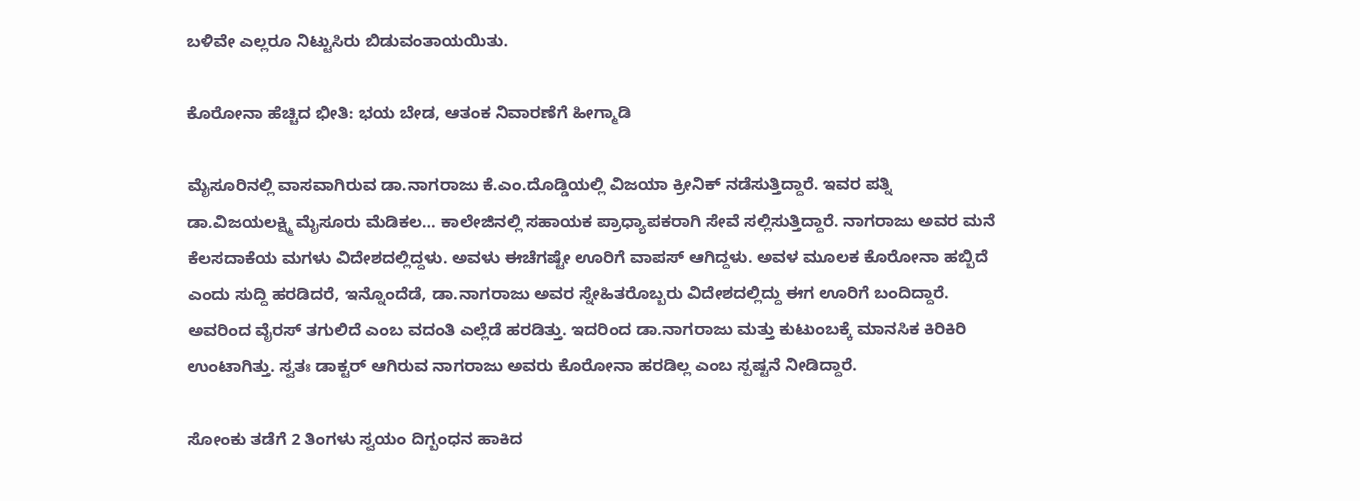ಬಳಿವೇ ಎಲ್ಲರೂ ನಿಟ್ಟುಸಿರು ಬಿಡುವಂತಾಯಯಿತು.

ಕೊರೋನಾ ಹೆಚ್ಚಿದ ಭೀತಿ: ಭಯ ಬೇಡ, ಆತಂಕ ನಿವಾರಣೆಗೆ ಹೀಗ್ಮಾಡಿ

ಮೈಸೂರಿನಲ್ಲಿ ವಾಸವಾಗಿರುವ ಡಾ.ನಾಗರಾಜು ಕೆ.ಎಂ.ದೊಡ್ಡಿಯಲ್ಲಿ ವಿಜಯಾ ಕ್ರೀನಿಕ್‌ ನಡೆಸುತ್ತಿದ್ದಾರೆ. ಇವರ ಪತ್ನಿ ಡಾ.ವಿಜಯಲಕ್ಷ್ಮಿ ಮೈಸೂರು ಮೆಡಿಕಲ… ಕಾಲೇಜಿನಲ್ಲಿ ಸಹಾಯಕ ಪ್ರಾಧ್ಯಾಪಕರಾಗಿ ಸೇವೆ ಸಲ್ಲಿಸುತ್ತಿದ್ದಾರೆ. ನಾಗರಾಜು ಅವರ ಮನೆ ಕೆಲಸದಾಕೆಯ ಮಗಳು ವಿದೇಶದಲ್ಲಿದ್ದಳು. ಅವಳು ಈಚೆಗಷ್ಟೇ ಊರಿಗೆ ವಾಪಸ್‌ ಆಗಿದ್ದಳು. ಅವಳ ಮೂಲಕ ಕೊರೋನಾ ಹಬ್ಬಿದೆ ಎಂದು ಸುದ್ದಿ ಹರಡಿದರೆ, ಇನ್ನೊಂದೆಡೆ, ಡಾ.ನಾಗರಾಜು ಅವರ ಸ್ನೇಹಿತರೊಬ್ಬರು ವಿದೇಶದಲ್ಲಿದ್ದು ಈಗ ಊರಿಗೆ ಬಂದಿದ್ದಾರೆ. ಅವರಿಂದ ವೈರಸ್‌ ತಗುಲಿದೆ ಎಂಬ ವದಂತಿ ಎಲ್ಲೆಡೆ ಹರಡಿತ್ತು. ಇದರಿಂದ ಡಾ.ನಾಗರಾಜು ಮತ್ತು ಕುಟುಂಬಕ್ಕೆ ಮಾನಸಿಕ ಕಿರಿಕಿರಿ ಉಂಟಾಗಿತ್ತು. ಸ್ವತಃ ಡಾಕ್ಟರ್‌ ಆಗಿರುವ ನಾಗರಾಜು ಅವರು ಕೊರೋನಾ ಹರಡಿಲ್ಲ ಎಂಬ ಸ್ಪಷ್ಟನೆ ನೀಡಿದ್ದಾರೆ.

ಸೋಂಕು ತಡೆಗೆ 2 ತಿಂಗಳು ಸ್ವಯಂ ದಿಗ್ಬಂಧನ ಹಾಕಿದ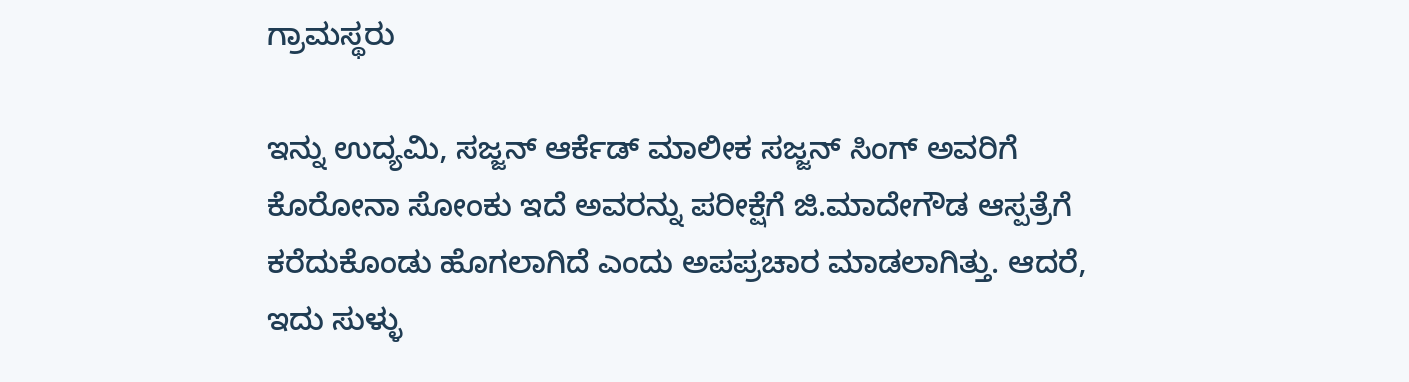ಗ್ರಾಮಸ್ಥರು

ಇನ್ನು ಉದ್ಯಮಿ, ಸಜ್ಜನ್‌ ಆರ್ಕೆಡ್‌ ಮಾಲೀಕ ಸಜ್ಜನ್‌ ಸಿಂಗ್‌ ಅವರಿಗೆ ಕೊರೋನಾ ಸೋಂಕು ಇದೆ ಅವರನ್ನು ಪರೀಕ್ಷೆಗೆ ಜಿ.ಮಾದೇಗೌಡ ಆಸ್ಪತ್ರೆಗೆ ಕರೆದುಕೊಂಡು ಹೊಗಲಾಗಿದೆ ಎಂದು ಅಪಪ್ರಚಾರ ಮಾಡಲಾಗಿತ್ತು. ಆದರೆ, ಇದು ಸುಳ್ಳು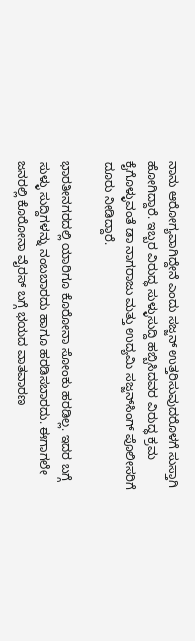ನಾನು ಆರೋಗ್ಯವಾಗಿದ್ದೇನೆ ಎಂದು ಸಜ್ಜನ್‌ ಉತ್ತರಿಸುವುದರೊಳಗೆ ಸುಸ್ತಾಗಿ ಹೋಗಿದ್ದಾರೆ. ಇಬ್ಬರ ವಿರುದ್ಧ ಸುಳ್ಳುಸುದ್ದಿ ಹಬ್ಬಿಸಿದವರ ವಿರುದ್ಧ ಕ್ರಮ ಕೈಗೊಳ್ಳುವಂತೆ ಡಾ ನಾಗರಾಜು ಮತ್ತು ಉದ್ಯಮಿ ಸಜ್ಜನ್‌ಸಿಂಗ್‌ ಪೊಲೀಸರಿಗೆ ದೂರು ನೀಡಿದ್ದಾರೆ.

ಭಾರತೀನಗರದಲ್ಲಿ ಯಾರಿಗೂ ಕೊರೋನಾ ಸೋಂಕು ಹರಡಿಲ್ಲ. ಇದರ ಬಗ್ಗೆ ಸುಳ್ಳು ಸುದ್ದಿಗಳನ್ನು ನಂಬಬಾರದು ಹಾಗೂ ಹರಡಿಸಬಾರದು. ಈಗಾಗಲೇ ಜನರಲ್ಲಿ ಕೊರೋನಾ ವೈರಸ್‌ ಬಗ್ಗೆ ಭಯದ ವಾತವಾರಣ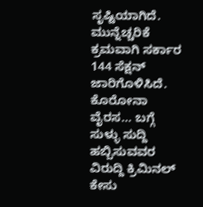ಸೃಷ್ಟಿಯಾಗಿದೆ. ಮುನ್ನೆಚ್ಚರಿಕೆ ಕ್ರಮವಾಗಿ ಸರ್ಕಾರ 144 ಸೆಕ್ಷನ್‌ ಜಾರಿಗೊಳಿಸಿದೆ. ಕೊರೋನಾ ವೈರಸ… ಬಗ್ಗೆ ಸುಳ್ಳು ಸುದ್ದಿ ಹಬ್ಬಿಸುವವರ ವಿರುದ್ದಿ ಕ್ರಿಮಿನಲ್ ಕೇಸು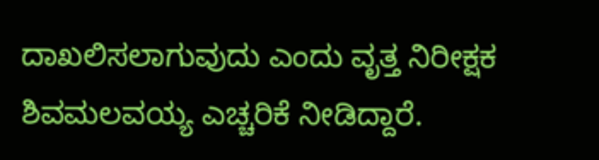ದಾಖಲಿಸಲಾಗುವುದು ಎಂದು ವೃತ್ತ ನಿರೀಕ್ಷಕ ಶಿವಮಲವಯ್ಯ ಎಚ್ಚರಿಕೆ ನೀಡಿದ್ದಾರೆ.